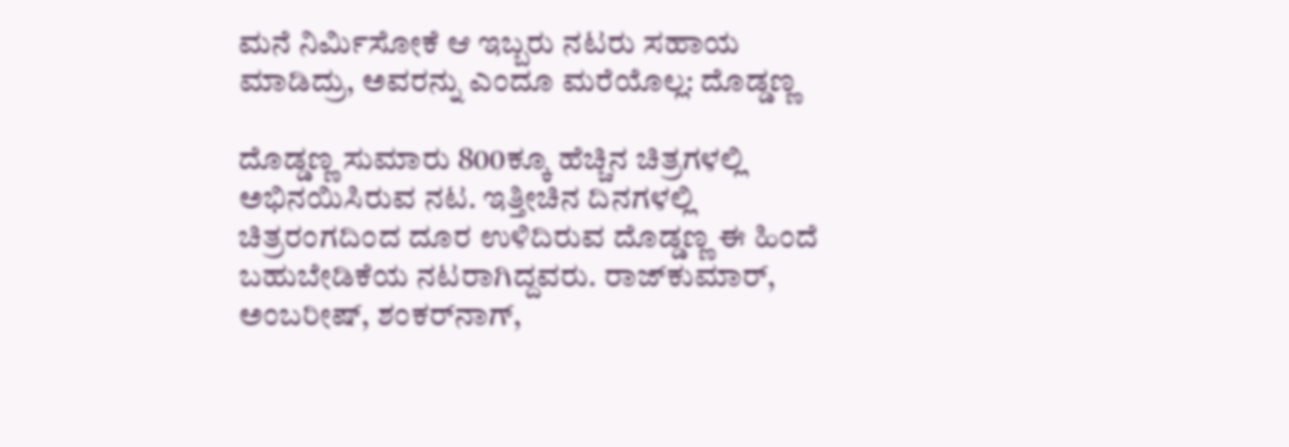ಮನೆ ನಿರ್ಮಿಸೋಕೆ ಆ ಇಬ್ಬರು ನಟರು ಸಹಾಯ ಮಾಡಿದ್ರು, ಅವರನ್ನು ಎಂದೂ ಮರೆಯೊಲ್ಲ: ದೊಡ್ಡಣ್ಣ

ದೊಡ್ಡಣ್ಣ ಸುಮಾರು 800ಕ್ಕೂ ಹೆಚ್ಚಿನ ಚಿತ್ರಗಳಲ್ಲಿ ಅಭಿನಯಿಸಿರುವ ನಟ. ಇತ್ತೀಚಿನ ದಿನಗಳಲ್ಲಿ ಚಿತ್ರರಂಗದಿಂದ ದೂರ ಉಳಿದಿರುವ ದೊಡ್ಡಣ್ಣ ಈ ಹಿಂದೆ ಬಹುಬೇಡಿಕೆಯ ನಟರಾಗಿದ್ದವರು. ರಾಜ್‌ಕುಮಾರ್, ಅಂಬರೀಷ್, ಶಂಕರ್‌ನಾಗ್,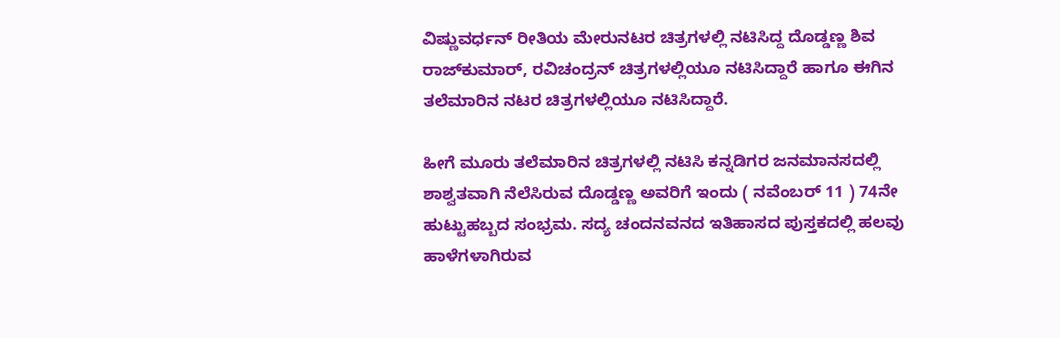ವಿಷ್ಣುವರ್ಧನ್ ರೀತಿಯ ಮೇರುನಟರ ಚಿತ್ರಗಳಲ್ಲಿ ನಟಿಸಿದ್ದ ದೊಡ್ಡಣ್ಣ ಶಿವ ರಾಜ್‌ಕುಮಾರ್, ರವಿಚಂದ್ರನ್ ಚಿತ್ರಗಳಲ್ಲಿಯೂ ನಟಿಸಿದ್ದಾರೆ ಹಾಗೂ ಈಗಿನ ತಲೆಮಾರಿನ ನಟರ ಚಿತ್ರಗಳಲ್ಲಿಯೂ ನಟಿಸಿದ್ದಾರೆ.

ಹೀಗೆ ಮೂರು ತಲೆಮಾರಿನ ಚಿತ್ರಗಳಲ್ಲಿ ನಟಿಸಿ ಕನ್ನಡಿಗರ ಜನಮಾನಸದಲ್ಲಿ ಶಾಶ್ವತವಾಗಿ ನೆಲೆಸಿರುವ ದೊಡ್ಡಣ್ಣ ಅವರಿಗೆ ಇಂದು ( ನವೆಂಬರ್ 11 ) 74ನೇ ಹುಟ್ಟುಹಬ್ಬದ ಸಂಭ್ರಮ. ಸದ್ಯ ಚಂದನವನದ ಇತಿಹಾಸದ ಪುಸ್ತಕದಲ್ಲಿ ಹಲವು ಹಾಳೆಗಳಾಗಿರುವ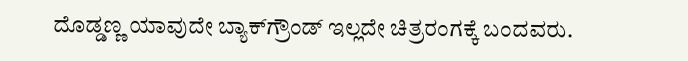ದೊಡ್ಡಣ್ಣ ಯಾವುದೇ ಬ್ಯಾಕ್‌ಗ್ರೌಂಡ್ ಇಲ್ಲದೇ ಚಿತ್ರರಂಗಕ್ಕೆ ಬಂದವರು.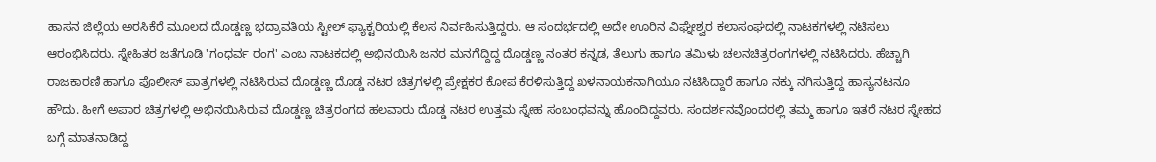ಹಾಸನ ಜಿಲ್ಲೆಯ ಅರಸಿಕೆರೆ ಮೂಲದ ದೊಡ್ಡಣ್ಣ ಭದ್ರಾವತಿಯ ಸ್ಟೀಲ್ ಫ್ಯಾಕ್ಟರಿಯಲ್ಲಿ ಕೆಲಸ ನಿರ್ವಹಿಸುತ್ತಿದ್ದರು. ಆ ಸಂದರ್ಭದಲ್ಲಿ ಅದೇ ಊರಿನ ವಿಘ್ನೇಶ್ವರ ಕಲಾಸಂಘದಲ್ಲಿ ನಾಟಕಗಳಲ್ಲಿ ನಟಿಸಲು ಆರಂಭಿಸಿದರು. ಸ್ನೇಹಿತರ ಜತೆಗೂಡಿ 'ಗಂಧರ್ವ ರಂಗ' ಎಂಬ ನಾಟಕದಲ್ಲಿ ಅಭಿನಯಿಸಿ ಜನರ ಮನಗೆದ್ದಿದ್ದ ದೊಡ್ಡಣ್ಣ ನಂತರ ಕನ್ನಡ, ತೆಲುಗು ಹಾಗೂ ತಮಿಳು ಚಲನಚಿತ್ರರಂಗಗಳಲ್ಲಿ ನಟಿಸಿದರು. ಹೆಚ್ಚಾಗಿ ರಾಜಕಾರಣಿ ಹಾಗೂ ಪೊಲೀಸ್ ಪಾತ್ರಗಳಲ್ಲಿ ನಟಿಸಿರುವ ದೊಡ್ಡಣ್ಣ ದೊಡ್ಡ ನಟರ ಚಿತ್ರಗಳಲ್ಲಿ ಪ್ರೇಕ್ಷಕರ ಕೋಪ ಕೆರಳಿಸುತ್ತಿದ್ದ ಖಳನಾಯಕನಾಗಿಯೂ ನಟಿಸಿದ್ದಾರೆ ಹಾಗೂ ನಕ್ಕು ನಗಿಸುತ್ತಿದ್ದ ಹಾಸ್ಯನಟನೂ ಹೌದು. ಹೀಗೆ ಅಪಾರ ಚಿತ್ರಗಳಲ್ಲಿ ಅಭಿನಯಿಸಿರುವ ದೊಡ್ಡಣ್ಣ ಚಿತ್ರರಂಗದ ಹಲವಾರು ದೊಡ್ಡ ನಟರ ಉತ್ತಮ ಸ್ನೇಹ ಸಂಬಂಧವನ್ನು ಹೊಂದಿದ್ದವರು. ಸಂದರ್ಶನವೊಂದರಲ್ಲಿ ತಮ್ಮ ಹಾಗೂ ಇತರೆ ನಟರ ಸ್ನೇಹದ ಬಗ್ಗೆ ಮಾತನಾಡಿದ್ದ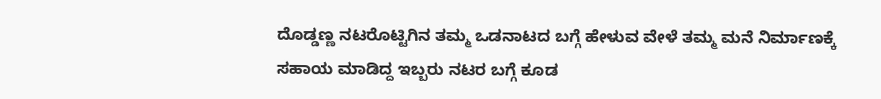ದೊಡ್ಡಣ್ಣ ನಟರೊಟ್ಟಿಗಿನ ತಮ್ಮ ಒಡನಾಟದ ಬಗ್ಗೆ ಹೇಳುವ ವೇಳೆ ತಮ್ಮ ಮನೆ ನಿರ್ಮಾಣಕ್ಕೆ ಸಹಾಯ ಮಾಡಿದ್ದ ಇಬ್ಬರು ನಟರ ಬಗ್ಗೆ ಕೂಡ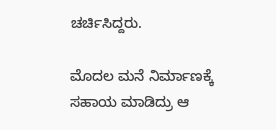ಚರ್ಚಿಸಿದ್ದರು.

ಮೊದಲ ಮನೆ ನಿರ್ಮಾಣಕ್ಕೆ ಸಹಾಯ ಮಾಡಿದ್ರು ಆ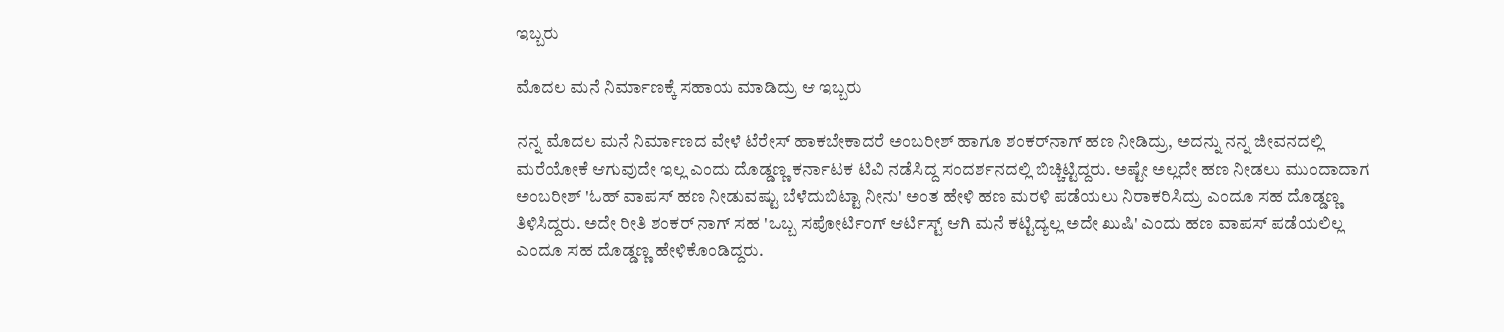ಇಬ್ಬರು

ಮೊದಲ ಮನೆ ನಿರ್ಮಾಣಕ್ಕೆ ಸಹಾಯ ಮಾಡಿದ್ರು ಆ ಇಬ್ಬರು

ನನ್ನ ಮೊದಲ ಮನೆ ನಿರ್ಮಾಣದ ವೇಳೆ ಟೆರೇಸ್ ಹಾಕಬೇಕಾದರೆ ಅಂಬರೀಶ್ ಹಾಗೂ ಶಂಕರ್‌ನಾಗ್ ಹಣ ನೀಡಿದ್ರು, ಅದನ್ನು ನನ್ನ ಜೀವನದಲ್ಲಿ ಮರೆಯೋಕೆ ಆಗುವುದೇ ಇಲ್ಲ ಎಂದು ದೊಡ್ಡಣ್ಣ ಕರ್ನಾಟಕ ಟಿವಿ ನಡೆಸಿದ್ದ ಸಂದರ್ಶನದಲ್ಲಿ ಬಿಚ್ಚಿಟ್ಟಿದ್ದರು. ಅಷ್ಟೇ ಅಲ್ಲದೇ ಹಣ ನೀಡಲು ಮುಂದಾದಾಗ ಅಂಬರೀಶ್ 'ಓಹ್ ವಾಪಸ್ ಹಣ ನೀಡುವಷ್ಟು ಬೆಳೆದುಬಿಟ್ಟಾ ನೀನು' ಅಂತ ಹೇಳಿ ಹಣ ಮರಳಿ ಪಡೆಯಲು ನಿರಾಕರಿಸಿದ್ರು ಎಂದೂ ಸಹ ದೊಡ್ಡಣ್ಣ ತಿಳಿಸಿದ್ದರು. ಅದೇ ರೀತಿ ಶಂಕರ್ ನಾಗ್ ಸಹ 'ಒಬ್ಬ ಸಪೋರ್ಟಿಂಗ್ ಆರ್ಟಿಸ್ಟ್ ಆಗಿ ಮನೆ ಕಟ್ಟಿದ್ಯಲ್ಲ ಅದೇ ಖುಷಿ' ಎಂದು ಹಣ ವಾಪಸ್ ಪಡೆಯಲಿಲ್ಲ ಎಂದೂ ಸಹ ದೊಡ್ಡಣ್ಣ ಹೇಳಿಕೊಂಡಿದ್ದರು.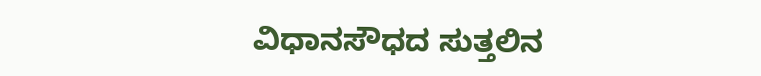ವಿಧಾನಸೌಧದ ಸುತ್ತಲಿನ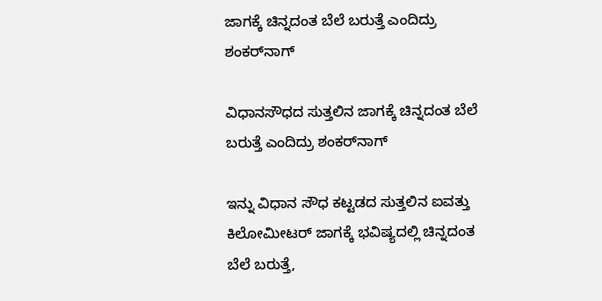ಜಾಗಕ್ಕೆ ಚಿನ್ನದಂತ ಬೆಲೆ ಬರುತ್ತೆ ಎಂದಿದ್ರು ಶಂಕರ್‌ನಾಗ್

ವಿಧಾನಸೌಧದ ಸುತ್ತಲಿನ ಜಾಗಕ್ಕೆ ಚಿನ್ನದಂತ ಬೆಲೆ ಬರುತ್ತೆ ಎಂದಿದ್ರು ಶಂಕರ್‌ನಾಗ್

ಇನ್ನು ವಿಧಾನ ಸೌಧ ಕಟ್ಟಡದ ಸುತ್ತಲಿನ ಐವತ್ತು ಕಿಲೋಮೀಟರ್ ಜಾಗಕ್ಕೆ ಭವಿಷ್ಯದಲ್ಲಿ ಚಿನ್ನದಂತ ಬೆಲೆ ಬರುತ್ತೆ,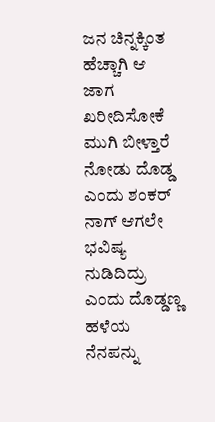ಜನ ಚಿನ್ನಕ್ಕಿಂತ ಹೆಚ್ಚಾಗಿ ಆ ಜಾಗ ಖರೀದಿಸೋಕೆ ಮುಗಿ ಬೀಳ್ತಾರೆ ನೋಡು ದೊಡ್ಡ ಎಂದು ಶಂಕರ್‌ ನಾಗ್ ಆಗಲೇ ಭವಿಷ್ಯ ನುಡಿದಿದ್ರು ಎಂದು ದೊಡ್ಡಣ್ಣ ಹಳೆಯ ನೆನಪನ್ನು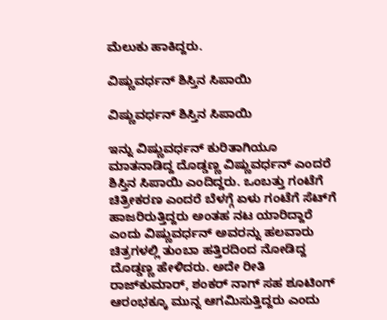ಮೆಲುಕು ಹಾಕಿದ್ದರು.

ವಿಷ್ಣುವರ್ಧನ್ ಶಿಸ್ತಿನ ಸಿಪಾಯಿ

ವಿಷ್ಣುವರ್ಧನ್ ಶಿಸ್ತಿನ ಸಿಪಾಯಿ

ಇನ್ನು ವಿಷ್ಣುವರ್ಧನ್ ಕುರಿತಾಗಿಯೂ ಮಾತನಾಡಿದ್ದ ದೊಡ್ಡಣ್ಣ ವಿಷ್ಣುವರ್ಧನ್ ಎಂದರೆ ಶಿಸ್ತಿನ ಸಿಪಾಯಿ ಎಂದಿದ್ದರು. ಒಂಬತ್ತು ಗಂಟೆಗೆ ಚಿತ್ರೀಕರಣ ಎಂದರೆ ಬೆಳಗ್ಗೆ ಏಳು ಗಂಟೆಗೆ ಸೆಟ್‌ಗೆ ಹಾಜರಿರುತ್ತಿದ್ದರು ಅಂತಹ ನಟ ಯಾರಿದ್ದಾರೆ ಎಂದು ವಿಷ್ಣುವರ್ಧನ್ ಅವರನ್ನು ಹಲವಾರು ಚಿತ್ರಗಳಲ್ಲಿ ತುಂಬಾ ಹತ್ತಿರದಿಂದ ನೋಡಿದ್ದ ದೊಡ್ಡಣ್ಣ ಹೇಳಿದರು. ಅದೇ ರೀತಿ ರಾಜ್‌ಕುಮಾರ್, ಶಂಕರ್ ನಾಗ್ ಸಹ ಶೂಟಿಂಗ್ ಆರಂಭಕ್ಕೂ ಮುನ್ನ ಆಗಮಿಸುತ್ತಿದ್ದರು ಎಂದು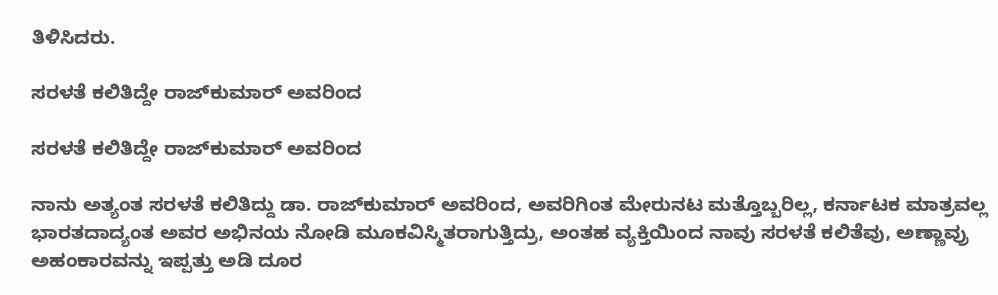ತಿಳಿಸಿದರು.

ಸರಳತೆ ಕಲಿತಿದ್ದೇ ರಾಜ್‌ಕುಮಾರ್ ಅವರಿಂದ

ಸರಳತೆ ಕಲಿತಿದ್ದೇ ರಾಜ್‌ಕುಮಾರ್ ಅವರಿಂದ

ನಾನು ಅತ್ಯಂತ ಸರಳತೆ ಕಲಿತಿದ್ದು ಡಾ. ರಾಜ್‌ಕುಮಾರ್ ಅವರಿಂದ, ಅವರಿಗಿಂತ ಮೇರುನಟ ಮತ್ತೊಬ್ಬರಿಲ್ಲ, ಕರ್ನಾಟಕ ಮಾತ್ರವಲ್ಲ ಭಾರತದಾದ್ಯಂತ ಅವರ ಅಭಿನಯ ನೋಡಿ ಮೂಕವಿಸ್ಮಿತರಾಗುತ್ತಿದ್ರು, ಅಂತಹ ವ್ಯಕ್ತಿಯಿಂದ ನಾವು ಸರಳತೆ ಕಲಿತೆವು, ಅಣ್ಣಾವ್ರು ಅಹಂಕಾರವನ್ನು ಇಪ್ಪತ್ತು ಅಡಿ ದೂರ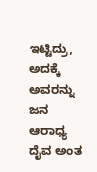ಇಟ್ಟಿದ್ರು, ಅದಕ್ಕೆ ಅವರನ್ನು ಜನ ಆರಾಧ್ಯ ದೈವ ಅಂತ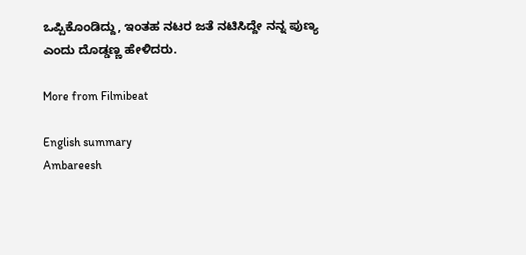ಒಪ್ಪಿಕೊಂಡಿದ್ದು, ಇಂತಹ ನಟರ ಜತೆ ನಟಿಸಿದ್ದೇ ನನ್ನ ಪುಣ್ಯ ಎಂದು ದೊಡ್ಡಣ್ಣ ಹೇಳಿದರು.

More from Filmibeat

English summary
Ambareesh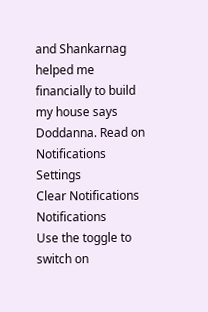and Shankarnag helped me financially to build my house says Doddanna. Read on
Notifications
Settings
Clear Notifications
Notifications
Use the toggle to switch on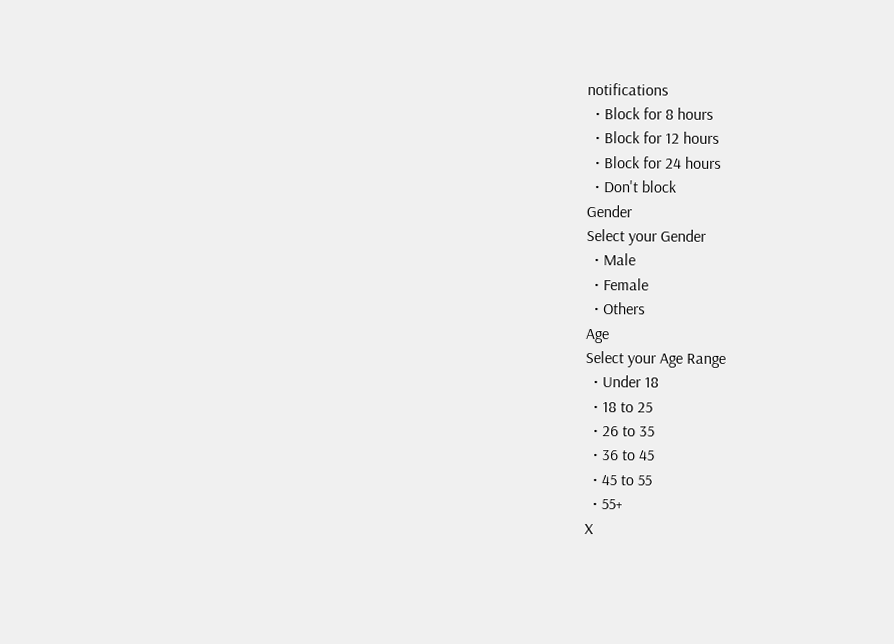notifications
  • Block for 8 hours
  • Block for 12 hours
  • Block for 24 hours
  • Don't block
Gender
Select your Gender
  • Male
  • Female
  • Others
Age
Select your Age Range
  • Under 18
  • 18 to 25
  • 26 to 35
  • 36 to 45
  • 45 to 55
  • 55+
X